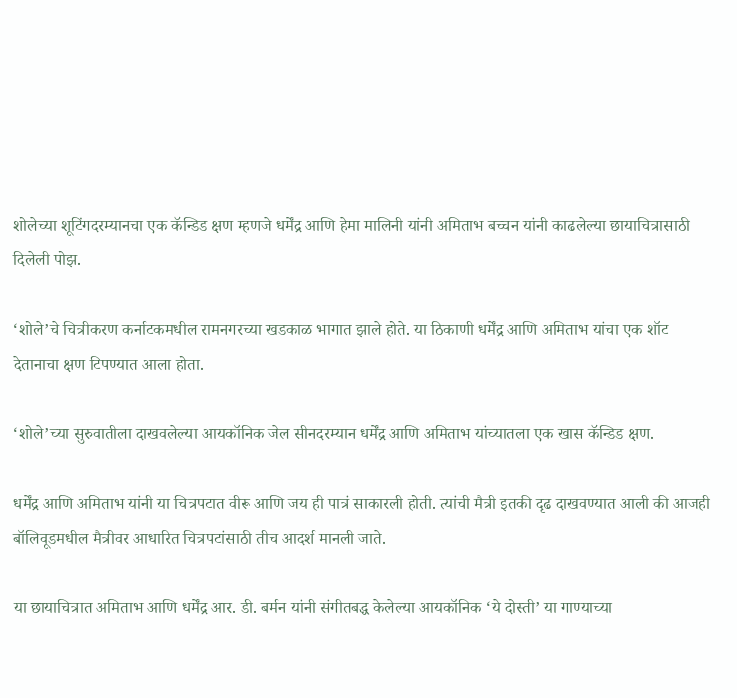शोलेच्या शूटिंगदरम्यानचा एक कॅन्डिड क्षण म्हणजे धर्मेंद्र आणि हेमा मालिनी यांनी अमिताभ बच्चन यांनी काढलेल्या छायाचित्रासाठी दिलेली पोझ.

‘शोले’चे चित्रीकरण कर्नाटकमधील रामनगरच्या खडकाळ भागात झाले होते. या ठिकाणी धर्मेंद्र आणि अमिताभ यांचा एक शॉट देतानाचा क्षण टिपण्यात आला होता.

‘शोले’च्या सुरुवातीला दाखवलेल्या आयकॉनिक जेल सीनदरम्यान धर्मेंद्र आणि अमिताभ यांच्यातला एक खास कॅन्डिड क्षण.

धर्मेंद्र आणि अमिताभ यांनी या चित्रपटात वीरू आणि जय ही पात्रं साकारली होती. त्यांची मैत्री इतकी दृढ दाखवण्यात आली की आजही बॉलिवूडमधील मैत्रीवर आधारित चित्रपटांसाठी तीच आदर्श मानली जाते.

या छायाचित्रात अमिताभ आणि धर्मेंद्र आर. डी. बर्मन यांनी संगीतबद्ध केलेल्या आयकॉनिक ‘ये दोस्ती’ या गाण्याच्या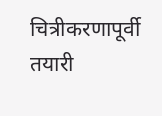चित्रीकरणापूर्वी तयारी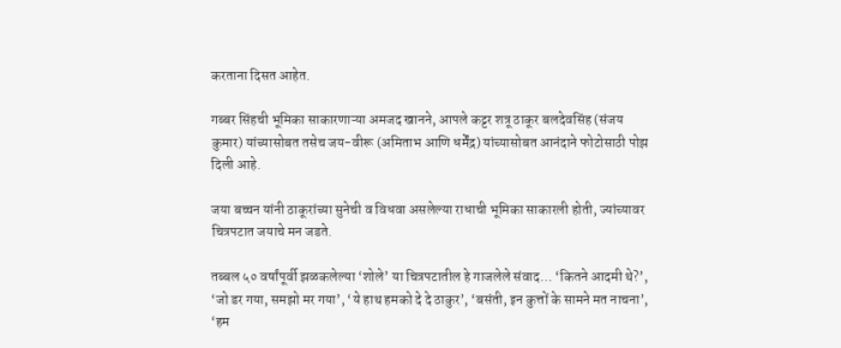करताना दिसत आहेत.

गब्बर सिंहची भूमिका साकारणाऱ्या अमजद खानने, आपले कट्टर शत्रू ठाकूर बलदेवसिंह (संजय कुमार) यांच्यासोबत तसेच जय-वीरू (अमिताभ आणि धर्मेंद्र) यांच्यासोबत आनंदाने फोटोसाठी पोझ दिली आहे.

जया बच्चन यांनी ठाकूरांच्या सुनेची व विधवा असलेल्या राधाची भूमिका साकारली होती, ज्यांच्यावर चित्रपटात जयाचे मन जडते.

तब्बल ५० वर्षांपूर्वी झळकलेल्या ‘शोले’ या चित्रपटातील हे गाजलेले संवाद… ‘कितने आदमी थे?’, ‘जो डर गया, समझो मर गया’, ‘ये हाथ हमको दे दे ठाकुर’, ‘बसंती, इन कुत्तों के सामने मत नाचना’, ‘हम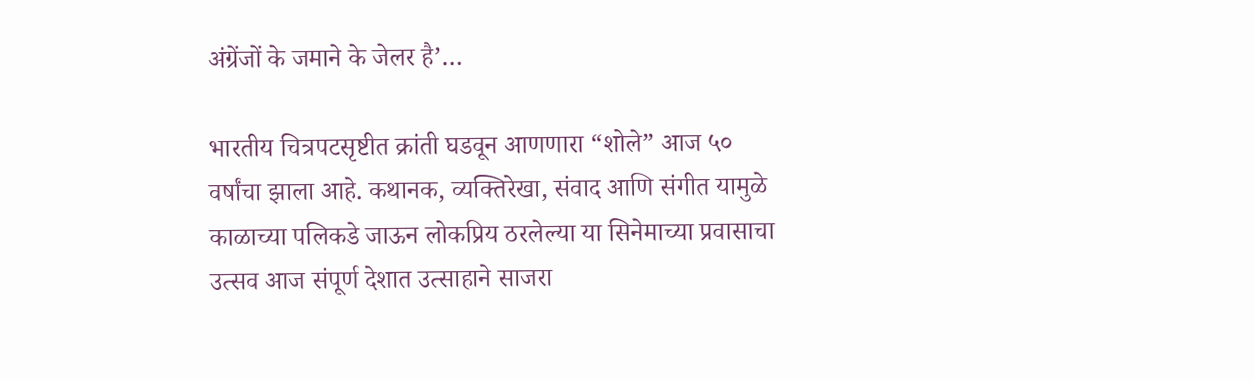अंग्रेंजों के जमाने के जेलर है’…

भारतीय चित्रपटसृष्टीत क्रांती घडवून आणणारा “शोले” आज ५० वर्षांचा झाला आहे. कथानक, व्यक्तिरेखा, संवाद आणि संगीत यामुळे काळाच्या पलिकडे जाऊन लोकप्रिय ठरलेल्या या सिनेमाच्या प्रवासाचा उत्सव आज संपूर्ण देशात उत्साहाने साजरा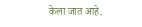केला जात आहे.